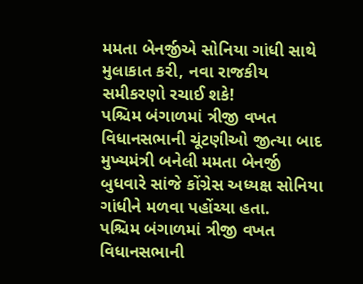મમતા બેનર્જીએ સોનિયા ગાંધી સાથે મુલાકાત કરી, નવા રાજકીય સમીકરણો રચાઈ શકે!
પશ્ચિમ બંગાળમાં ત્રીજી વખત વિધાનસભાની ચૂંટણીઓ જીત્યા બાદ મુખ્યમંત્રી બનેલી મમતા બેનર્જી બુધવારે સાંજે કોંગ્રેસ અધ્યક્ષ સોનિયા ગાંધીને મળવા પહોંચ્યા હતા.
પશ્ચિમ બંગાળમાં ત્રીજી વખત વિધાનસભાની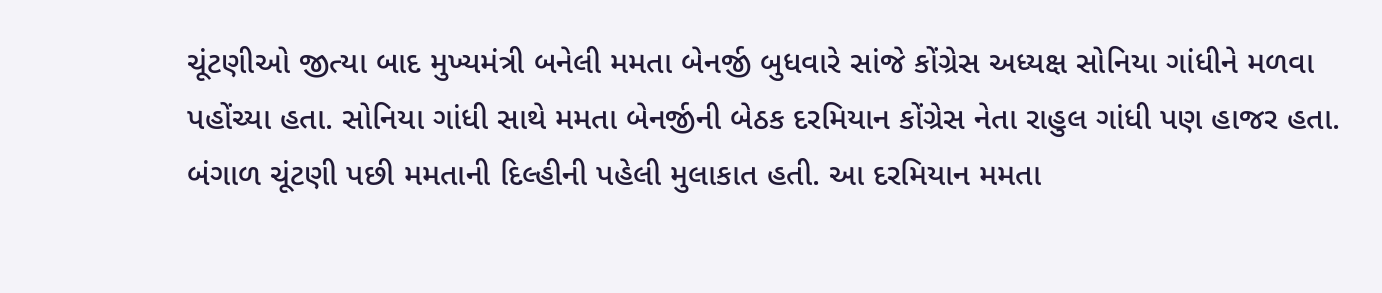ચૂંટણીઓ જીત્યા બાદ મુખ્યમંત્રી બનેલી મમતા બેનર્જી બુધવારે સાંજે કોંગ્રેસ અધ્યક્ષ સોનિયા ગાંધીને મળવા પહોંચ્યા હતા. સોનિયા ગાંધી સાથે મમતા બેનર્જીની બેઠક દરમિયાન કોંગ્રેસ નેતા રાહુલ ગાંધી પણ હાજર હતા. બંગાળ ચૂંટણી પછી મમતાની દિલ્હીની પહેલી મુલાકાત હતી. આ દરમિયાન મમતા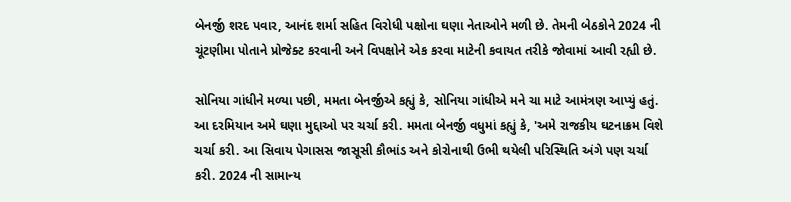બેનર્જી શરદ પવાર, આનંદ શર્મા સહિત વિરોધી પક્ષોના ઘણા નેતાઓને મળી છે. તેમની બેઠકોને 2024 ની ચૂંટણીમા પોતાને પ્રોજેક્ટ કરવાની અને વિપક્ષોને એક કરવા માટેની કવાયત તરીકે જોવામાં આવી રહ્યી છે.

સોનિયા ગાંધીને મળ્યા પછી, મમતા બેનર્જીએ કહ્યું કે, સોનિયા ગાંધીએ મને ચા માટે આમંત્રણ આપ્યું હતું. આ દરમિયાન અમે ઘણા મુદ્દાઓ પર ચર્ચા કરી. મમતા બેનર્જી વધુમાં કહ્યું કે, 'અમે રાજકીય ઘટનાક્રમ વિશે ચર્ચા કરી. આ સિવાય પેગાસસ જાસૂસી કૌભાંડ અને કોરોનાથી ઉભી થયેલી પરિસ્થિતિ અંગે પણ ચર્ચા કરી. 2024 ની સામાન્ય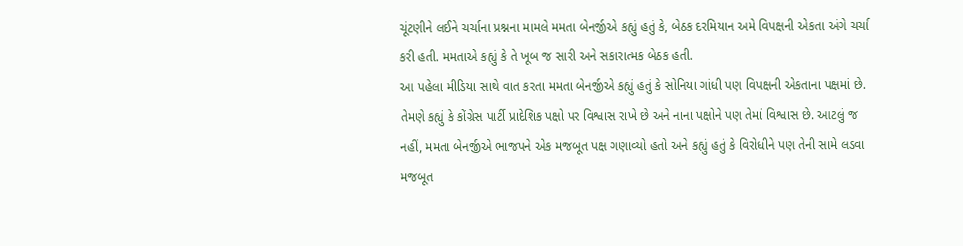ચૂંટણીને લઈને ચર્ચાના પ્રશ્નના મામલે મમતા બેનર્જીએ કહ્યું હતું કે, બેઠક દરમિયાન અમે વિપક્ષની એકતા અંગે ચર્ચા કરી હતી. મમતાએ કહ્યું કે તે ખૂબ જ સારી અને સકારાત્મક બેઠક હતી.
આ પહેલા મીડિયા સાથે વાત કરતા મમતા બેનર્જીએ કહ્યું હતું કે સોનિયા ગાંધી પણ વિપક્ષની એકતાના પક્ષમાં છે. તેમણે કહ્યું કે કોંગ્રેસ પાર્ટી પ્રાદેશિક પક્ષો પર વિશ્વાસ રાખે છે અને નાના પક્ષોને પણ તેમાં વિશ્વાસ છે. આટલું જ નહીં, મમતા બેનર્જીએ ભાજપને એક મજબૂત પક્ષ ગણાવ્યો હતો અને કહ્યું હતું કે વિરોધીને પણ તેની સામે લડવા મજબૂત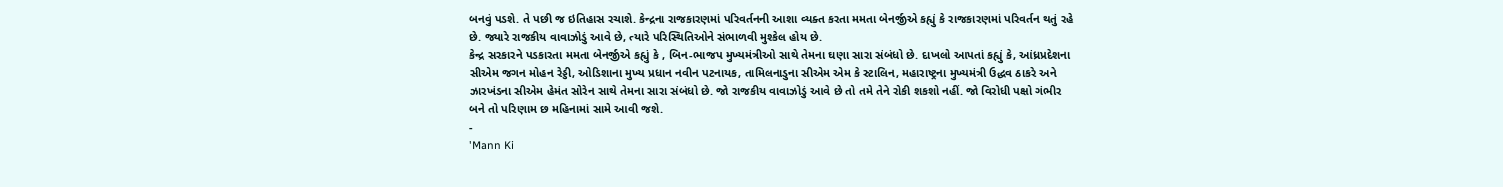બનવું પડશે. તે પછી જ ઇતિહાસ રચાશે. કેન્દ્રના રાજકારણમાં પરિવર્તનની આશા વ્યક્ત કરતા મમતા બેનર્જીએ કહ્યું કે રાજકારણમાં પરિવર્તન થતું રહે છે. જ્યારે રાજકીય વાવાઝોડું આવે છે, ત્યારે પરિસ્થિતિઓને સંભાળવી મુશ્કેલ હોય છે.
કેન્દ્ર સરકારને પડકારતા મમતા બેનર્જીએ કહ્યું કે , બિન-ભાજપ મુખ્યમંત્રીઓ સાથે તેમના ઘણા સારા સંબંધો છે. દાખલો આપતાં કહ્યું કે, આંધ્રપ્રદેશના સીએમ જગન મોહન રેડ્ડી, ઓડિશાના મુખ્ય પ્રધાન નવીન પટનાયક, તામિલનાડુના સીએમ એમ કે સ્ટાલિન, મહારાષ્ટ્રના મુખ્યમંત્રી ઉદ્ધવ ઠાકરે અને ઝારખંડના સીએમ હેમંત સોરેન સાથે તેમના સારા સંબંધો છે. જો રાજકીય વાવાઝોડું આવે છે તો તમે તેને રોકી શકશો નહીં. જો વિરોધી પક્ષો ગંભીર બને તો પરિણામ છ મહિનામાં સામે આવી જશે.
-
'Mann Ki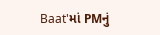Baat'માં PMનું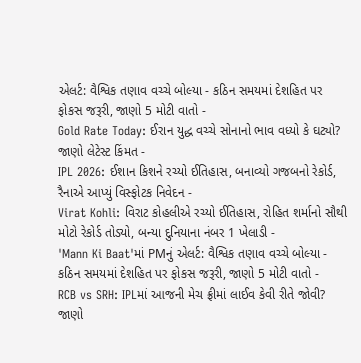એલર્ટ: વૈશ્વિક તણાવ વચ્ચે બોલ્યા - કઠિન સમયમાં દેશહિત પર ફોકસ જરૂરી, જાણો 5 મોટી વાતો -
Gold Rate Today: ઈરાન યુદ્ધ વચ્ચે સોનાનો ભાવ વધ્યો કે ઘટ્યો? જાણો લેટેસ્ટ કિંમત -
IPL 2026: ઈશાન કિશને રચ્યો ઈતિહાસ, બનાવ્યો ગજબનો રેકોર્ડ, રૈનાએ આપ્યું વિસ્ફોટક નિવેદન -
Virat Kohli: વિરાટ કોહલીએ રચ્યો ઈતિહાસ, રોહિત શર્માનો સૌથી મોટો રેકોર્ડ તોડ્યો, બન્યા દુનિયાના નંબર 1 ખેલાડી -
'Mann Ki Baat'માં PMનું એલર્ટ: વૈશ્વિક તણાવ વચ્ચે બોલ્યા - કઠિન સમયમાં દેશહિત પર ફોકસ જરૂરી, જાણો 5 મોટી વાતો -
RCB vs SRH: IPLમાં આજની મેચ ફ્રીમાં લાઈવ કેવી રીતે જોવી? જાણો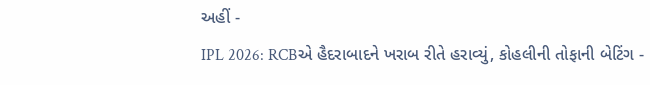અહીં -
IPL 2026: RCBએ હૈદરાબાદને ખરાબ રીતે હરાવ્યું, કોહલીની તોફાની બેટિંગ -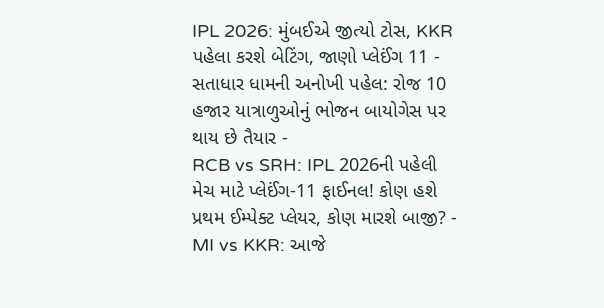IPL 2026: મુંબઈએ જીત્યો ટોસ, KKR પહેલા કરશે બેટિંગ, જાણો પ્લેઈંગ 11 -
સતાધાર ધામની અનોખી પહેલ: રોજ 10 હજાર યાત્રાળુઓનું ભોજન બાયોગેસ પર થાય છે તૈયાર -
RCB vs SRH: IPL 2026ની પહેલી મેચ માટે પ્લેઈંગ-11 ફાઈનલ! કોણ હશે પ્રથમ ઈમ્પેક્ટ પ્લેયર, કોણ મારશે બાજી? -
MI vs KKR: આજે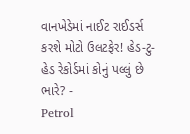વાનખેડેમાં નાઈટ રાઈડર્સ કરશે મોટો ઉલટફેર! હેડ-ટુ-હેડ રેકોર્ડમાં કોનું પલ્લું છે ભારે? -
Petrol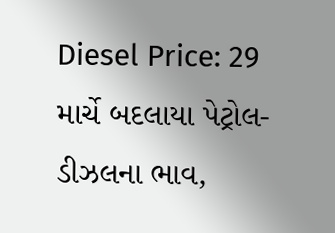Diesel Price: 29 માર્ચે બદલાયા પેટ્રોલ-ડીઝલના ભાવ,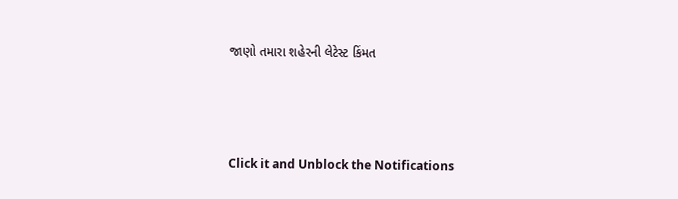જાણો તમારા શહેરની લેટેસ્ટ કિંમત






Click it and Unblock the Notifications